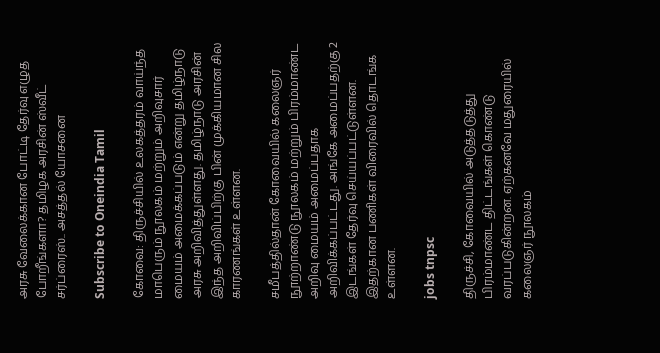அரசு வேலைக்கான போட்டி தேர்வு எழுத போறீங்களா? தமிழக அரசின் ஸ்வீட் சர்ப்ரைஸ்.. அசத்தல் யோசனை

Subscribe to Oneindia Tamil

கோவை: திருச்சியில் உலகத்தரம் வாய்ந்த மாபெரும் நூலகம் மற்றும் அறிவுசார் மையம் அமைக்கப்படும் என்று தமிழ்நாடு அரசு அறிவித்துள்ளது. தமிழ்நாடு அரசின் இந்த அறிவிப்பிற்கு பின் முக்கியமான சில காரணங்கள் உள்ளன.

சமீபத்தில்தான் கோவையில் கலைஞர் நூற்றாண்டு நூலகம் மற்றும் பிரம்மாண்ட அறிவு மையம் அமைப்பதாக அறிவிக்கப்பட்டது. அங்கே அமைப்பதற்கு 2 இடங்கள் தேர்வு செய்யப்பட்டுள்ளன. இதற்கான பணிகள் விரைவில் தொடங்க உள்ளன.

jobs tnpsc

திருச்சி, கோவையில் அடுத்தடுத்து பிரம்மாண்ட திட்டங்கள் கொண்டு வரப்படுகின்றன. ஏற்கனவே மதுரையில் கலைஞர் நூலகம்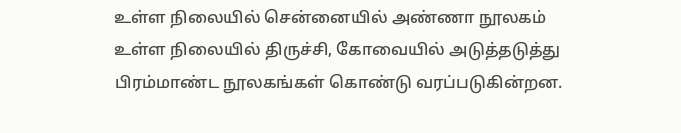உள்ள நிலையில் சென்னையில் அண்ணா நூலகம் உள்ள நிலையில் திருச்சி, கோவையில் அடுத்தடுத்து பிரம்மாண்ட நூலகங்கள் கொண்டு வரப்படுகின்றன.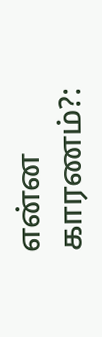என்ன காரணம்?: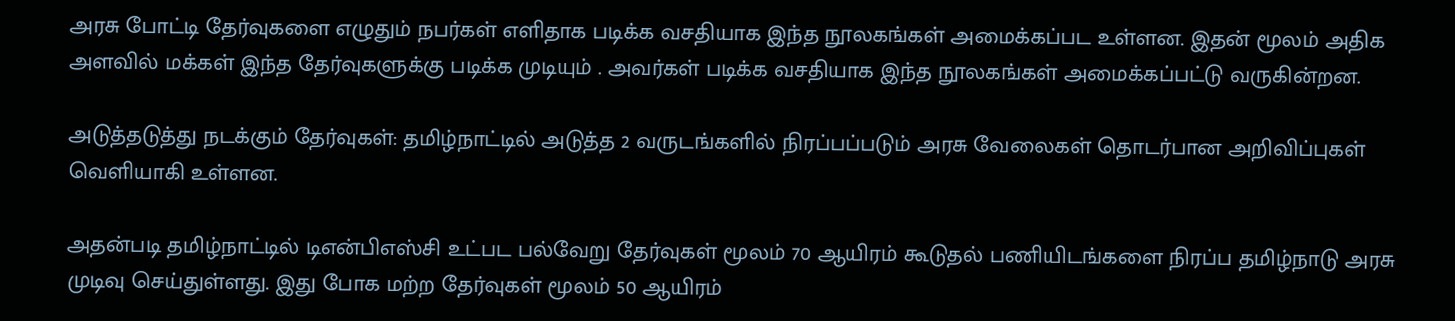அரசு போட்டி தேர்வுகளை எழுதும் நபர்கள் எளிதாக படிக்க வசதியாக இந்த நூலகங்கள் அமைக்கப்பட உள்ளன. இதன் மூலம் அதிக அளவில் மக்கள் இந்த தேர்வுகளுக்கு படிக்க முடியும் . அவர்கள் படிக்க வசதியாக இந்த நூலகங்கள் அமைக்கப்பட்டு வருகின்றன.

அடுத்தடுத்து நடக்கும் தேர்வுகள்: தமிழ்நாட்டில் அடுத்த 2 வருடங்களில் நிரப்பப்படும் அரசு வேலைகள் தொடர்பான அறிவிப்புகள் வெளியாகி உள்ளன.

அதன்படி தமிழ்நாட்டில் டிஎன்பிஎஸ்சி உட்பட பல்வேறு தேர்வுகள் மூலம் 70 ஆயிரம் கூடுதல் பணியிடங்களை நிரப்ப தமிழ்நாடு அரசு முடிவு செய்துள்ளது. இது போக மற்ற தேர்வுகள் மூலம் 50 ஆயிரம்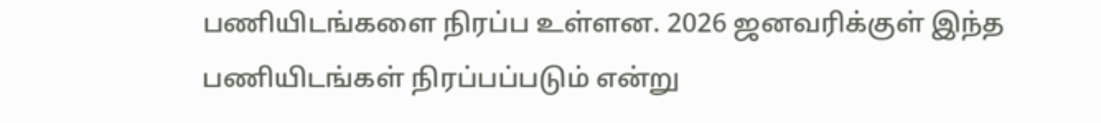பணியிடங்களை நிரப்ப உள்ளன. 2026 ஜனவரிக்குள் இந்த பணியிடங்கள் நிரப்பப்படும் என்று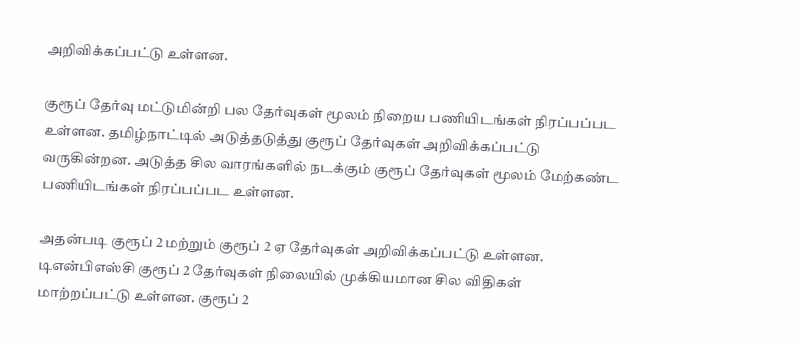அறிவிக்கப்பட்டு உள்ளன.

குரூப் தேர்வு மட்டுமின்றி பல தேர்வுகள் மூலம் நிறைய பணியிடங்கள் நிரப்பப்பட உள்ளன. தமிழ்நாட்டில் அடுத்தடுத்து குரூப் தேர்வுகள் அறிவிக்கப்பட்டு வருகின்றன. அடுத்த சில வாரங்களில் நடக்கும் குரூப் தேர்வுகள் மூலம் மேற்கண்ட பணியிடங்கள் நிரப்பப்பட உள்ளன.

அதன்படி குரூப் 2 மற்றும் குரூப் 2 ஏ தேர்வுகள் அறிவிக்கப்பட்டு உள்ளன. டிஎன்பிஎஸ்சி குரூப் 2 தேர்வுகள் நிலையில் முக்கியமான சில விதிகள் மாற்றப்பட்டு உள்ளன. குரூப் 2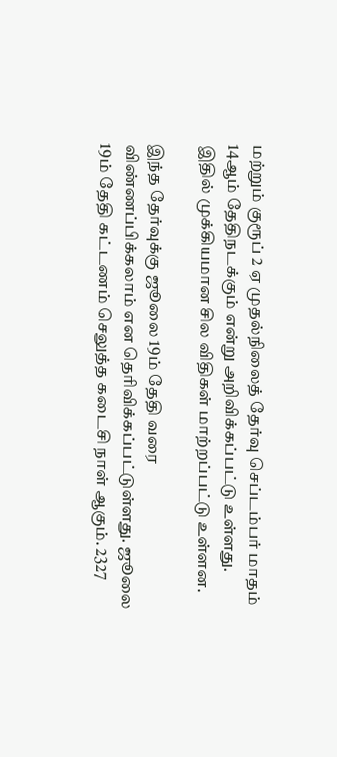மற்றும் குரூப் 2 ஏ முதல்நிலைத் தேர்வு செப்டம்பர் மாதம் 14ஆம் தேதிநடக்கும் என்று அறிவிக்கப்பட்டு உள்ளது. இதில் முக்கியமான சில விதிகள் மாற்றப்பட்டு உள்ளன.

இந்த தேர்வுக்கு ஜூலை 19ம் தேதி வரை விண்ணப்பிக்கலாம் என தெரிவிக்கப்பட்டுள்ளது. ஜூலை 19ம் தேதி கட்டணம் செலுத்த கடைசி நாள் ஆகும். 2327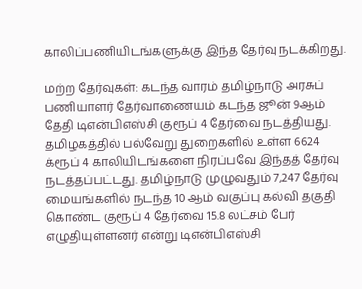காலிப்பணியிடங்களுக்கு இந்த தேர்வு நடக்கிறது.

மற்ற தேர்வுகள்: கடந்த வாரம் தமிழ்நாடு அரசுப் பணியாளர் தேர்வாணையம் கடந்த ஜூன் 9ஆம் தேதி டிஎன்பிஎஸ்சி குரூப் 4 தேர்வை நடத்தியது. தமிழகத்தில் பல்வேறு துறைகளில் உள்ள 6624 க்ரூப் 4 காலியிடங்களை நிரப்பவே இந்தத் தேர்வு நடத்தப்பட்டது. தமிழ்நாடு முழுவதும் 7,247 தேர்வு மையங்களில் நடந்த 10 ஆம் வகுப்பு கல்வி தகுதி கொண்ட குரூப் 4 தேர்வை 15.8 லட்சம் பேர் எழுதியுள்ளனர் என்று டிஎன்பிஎஸ்சி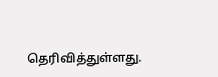தெரிவித்துள்ளது.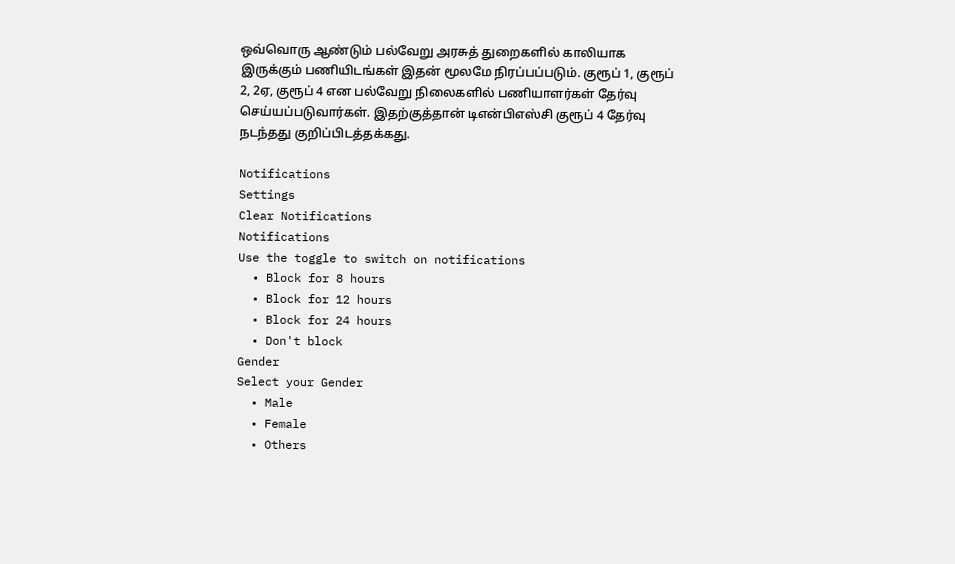ஒவ்வொரு ஆண்டும் பல்வேறு அரசுத் துறைகளில் காலியாக இருக்கும் பணியிடங்கள் இதன் மூலமே நிரப்பப்படும். குரூப் 1, குரூப் 2, 2ஏ, குரூப் 4 என பல்வேறு நிலைகளில் பணியாளர்கள் தேர்வு செய்யப்படுவார்கள். இதற்குத்தான் டிஎன்பிஎஸ்சி குரூப் 4 தேர்வு நடந்தது குறிப்பிடத்தக்கது.

Notifications
Settings
Clear Notifications
Notifications
Use the toggle to switch on notifications
  • Block for 8 hours
  • Block for 12 hours
  • Block for 24 hours
  • Don't block
Gender
Select your Gender
  • Male
  • Female
  • Others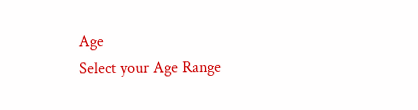Age
Select your Age Range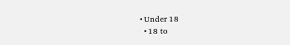• Under 18
  • 18 to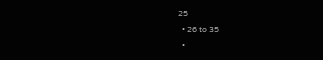25
  • 26 to 35
  •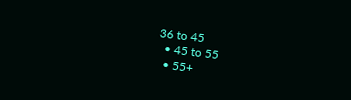36 to 45
  • 45 to 55
  • 55+